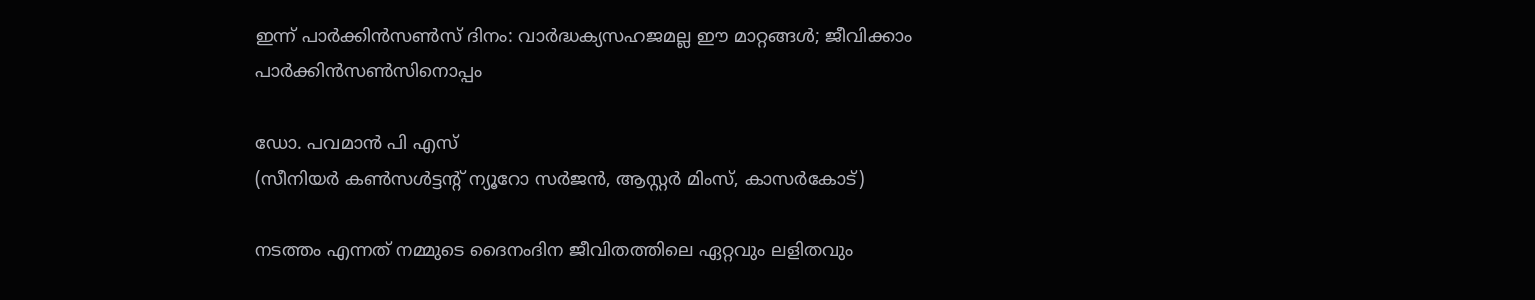ഇന്ന് പാര്‍ക്കിന്‍സണ്‍സ് ദിനം: വാര്‍ദ്ധക്യസഹജമല്ല ഈ മാറ്റങ്ങള്‍; ജീവിക്കാം പാര്‍ക്കിന്‍സണ്‍സിനൊപ്പം

ഡോ. പവമാന്‍ പി എസ്
(സീനിയര്‍ കണ്‍സള്‍ട്ടന്റ് ന്യൂറോ സര്‍ജന്‍, ആസ്റ്റര്‍ മിംസ്, കാസര്‍കോട്)

നടത്തം എന്നത് നമ്മുടെ ദൈനംദിന ജീവിതത്തിലെ ഏറ്റവും ലളിതവും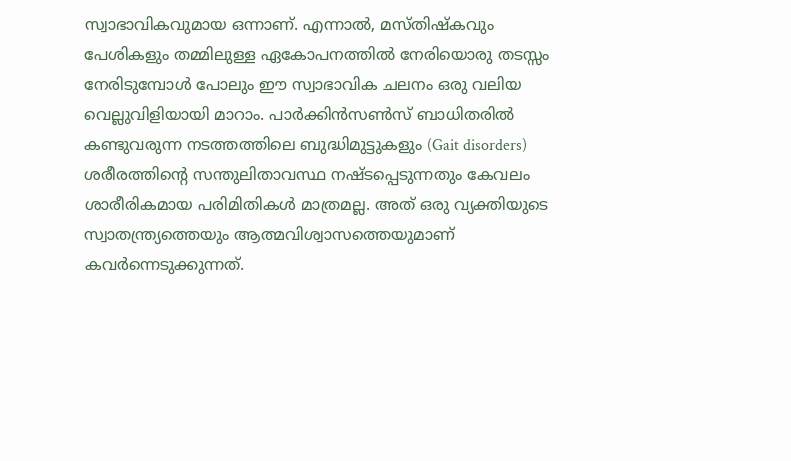സ്വാഭാവികവുമായ ഒന്നാണ്. എന്നാല്‍, മസ്തിഷ്‌കവും പേശികളും തമ്മിലുള്ള ഏകോപനത്തില്‍ നേരിയൊരു തടസ്സം നേരിടുമ്പോള്‍ പോലും ഈ സ്വാഭാവിക ചലനം ഒരു വലിയ വെല്ലുവിളിയായി മാറാം. പാര്‍ക്കിന്‍സണ്‍സ് ബാധിതരില്‍ കണ്ടുവരുന്ന നടത്തത്തിലെ ബുദ്ധിമുട്ടുകളും (Gait disorders) ശരീരത്തിന്റെ സന്തുലിതാവസ്ഥ നഷ്ടപ്പെടുന്നതും കേവലം ശാരീരികമായ പരിമിതികള്‍ മാത്രമല്ല. അത് ഒരു വ്യക്തിയുടെ സ്വാതന്ത്ര്യത്തെയും ആത്മവിശ്വാസത്തെയുമാണ് കവര്‍ന്നെടുക്കുന്നത്.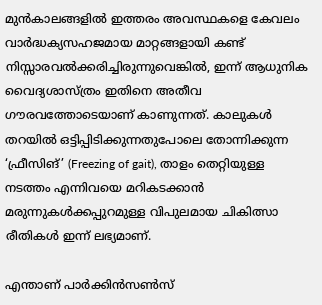മുന്‍കാലങ്ങളില്‍ ഇത്തരം അവസ്ഥകളെ കേവലം വാര്‍ദ്ധക്യസഹജമായ മാറ്റങ്ങളായി കണ്ട് നിസ്സാരവല്‍ക്കരിച്ചിരുന്നുവെങ്കില്‍, ഇന്ന് ആധുനിക വൈദ്യശാസ്ത്രം ഇതിനെ അതീവ ഗൗരവത്തോടെയാണ് കാണുന്നത്. കാലുകള്‍ തറയില്‍ ഒട്ടിപ്പിടിക്കുന്നതുപോലെ തോന്നിക്കുന്ന ‘ഫ്രീസിങ്’ (Freezing of gait), താളം തെറ്റിയുള്ള നടത്തം എന്നിവയെ മറികടക്കാന്‍ മരുന്നുകള്‍ക്കപ്പുറമുള്ള വിപുലമായ ചികിത്സാ രീതികള്‍ ഇന്ന് ലഭ്യമാണ്.

എന്താണ് പാര്‍ക്കിന്‍സണ്‍സ്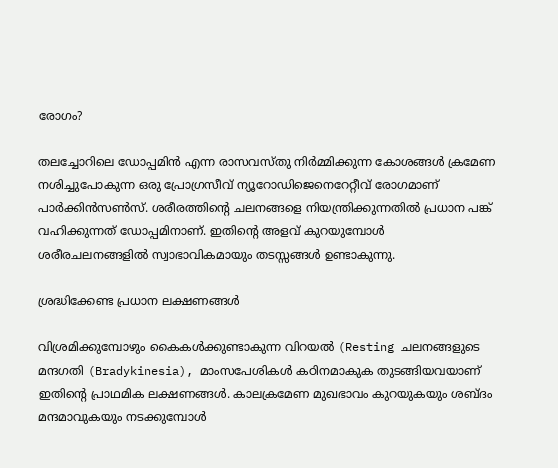രോഗം?

തലച്ചോറിലെ ഡോപ്പമിന്‍ എന്ന രാസവസ്തു നിര്‍മ്മിക്കുന്ന കോശങ്ങള്‍ ക്രമേണ നശിച്ചുപോകുന്ന ഒരു പ്രോഗ്രസീവ് ന്യൂറോഡിജെനെറേറ്റീവ് രോഗമാണ് പാര്‍ക്കിന്‍സണ്‍സ്. ശരീരത്തിന്റെ ചലനങ്ങളെ നിയന്ത്രിക്കുന്നതില്‍ പ്രധാന പങ്ക് വഹിക്കുന്നത് ഡോപ്പമിനാണ്. ഇതിന്റെ അളവ് കുറയുമ്പോള്‍ ശരീരചലനങ്ങളില്‍ സ്വാഭാവികമായും തടസ്സങ്ങള്‍ ഉണ്ടാകുന്നു.

ശ്രദ്ധിക്കേണ്ട പ്രധാന ലക്ഷണങ്ങള്‍

വിശ്രമിക്കുമ്പോഴും കൈകള്‍ക്കുണ്ടാകുന്ന വിറയല്‍ (Resting ചലനങ്ങളുടെ മന്ദഗതി (Bradykinesia), മാംസപേശികള്‍ കഠിനമാകുക തുടങ്ങിയവയാണ് ഇതിന്റെ പ്രാഥമിക ലക്ഷണങ്ങള്‍. കാലക്രമേണ മുഖഭാവം കുറയുകയും ശബ്ദം മന്ദമാവുകയും നടക്കുമ്പോള്‍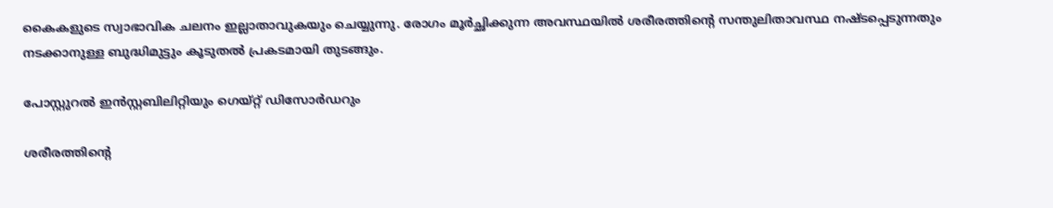കൈകളുടെ സ്വാഭാവിക ചലനം ഇല്ലാതാവുകയും ചെയ്യുന്നു. രോഗം മൂര്‍ച്ഛിക്കുന്ന അവസ്ഥയില്‍ ശരീരത്തിന്റെ സന്തുലിതാവസ്ഥ നഷ്ടപ്പെടുന്നതും നടക്കാനുള്ള ബുദ്ധിമുട്ടും കൂടുതല്‍ പ്രകടമായി തുടങ്ങും.

പോസ്റ്റുറല്‍ ഇന്‍സ്റ്റബിലിറ്റിയും ഗെയ്റ്റ് ഡിസോര്‍ഡറും

ശരീരത്തിന്റെ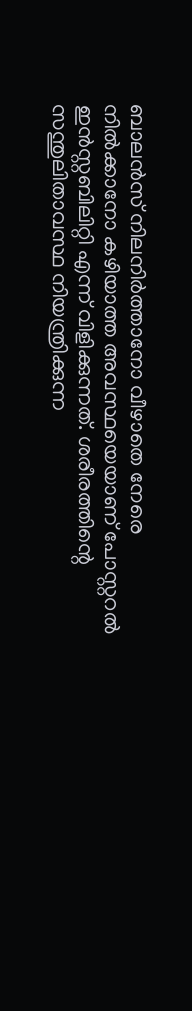ബാലന്‍സ് നിലനിര്‍ത്താനോ വീഴാതെ നേരെ നില്‍ക്കാനോ കഴിയാത്ത അവസ്ഥയെയാണ് പോസ്റ്ററല്‍ ഇന്‍സ്റ്റബിലിറ്റി എന്ന് വിളിക്കുന്നത്. ശരീരത്തിന്റെ സന്തുലിതാവസ്ഥ നിയന്ത്രിക്കുന്ന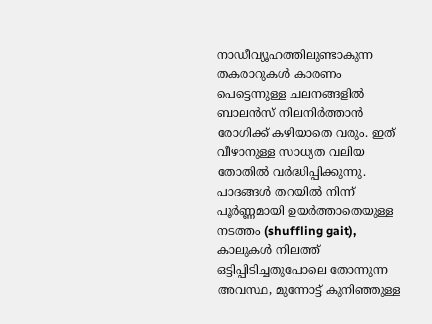നാഡീവ്യൂഹത്തിലുണ്ടാകുന്ന തകരാറുകള്‍ കാരണം പെട്ടെന്നുള്ള ചലനങ്ങളില്‍ ബാലന്‍സ് നിലനിര്‍ത്താന്‍ രോഗിക്ക് കഴിയാതെ വരും. ഇത് വീഴാനുള്ള സാധ്യത വലിയ തോതില്‍ വര്‍ദ്ധിപ്പിക്കുന്നു. പാദങ്ങള്‍ തറയില്‍ നിന്ന് പൂര്‍ണ്ണമായി ഉയര്‍ത്താതെയുള്ള നടത്തം (shuffling gait), കാലുകള്‍ നിലത്ത് ഒട്ടിപ്പിടിച്ചതുപോലെ തോന്നുന്ന അവസ്ഥ, മുന്നോട്ട് കുനിഞ്ഞുള്ള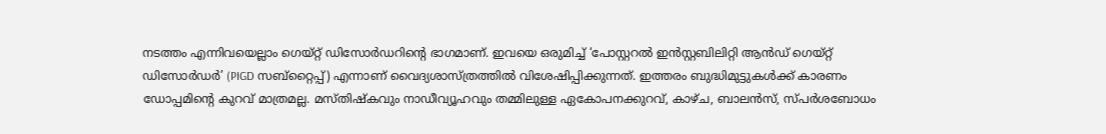നടത്തം എന്നിവയെല്ലാം ഗെയ്റ്റ് ഡിസോര്‍ഡറിന്റെ ഭാഗമാണ്. ഇവയെ ഒരുമിച്ച് ‘പോസ്റ്ററല്‍ ഇന്‍സ്റ്റബിലിറ്റി ആന്‍ഡ് ഗെയ്റ്റ് ഡിസോര്‍ഡര്‍’ (PIGD സബ്‌റ്റൈപ്പ്) എന്നാണ് വൈദ്യശാസ്ത്രത്തില്‍ വിശേഷിപ്പിക്കുന്നത്. ഇത്തരം ബുദ്ധിമുട്ടുകള്‍ക്ക് കാരണം ഡോപ്പമിന്റെ കുറവ് മാത്രമല്ല. മസ്തിഷ്‌കവും നാഡീവ്യൂഹവും തമ്മിലുള്ള ഏകോപനക്കുറവ്, കാഴ്ച, ബാലന്‍സ്, സ്പര്‍ശബോധം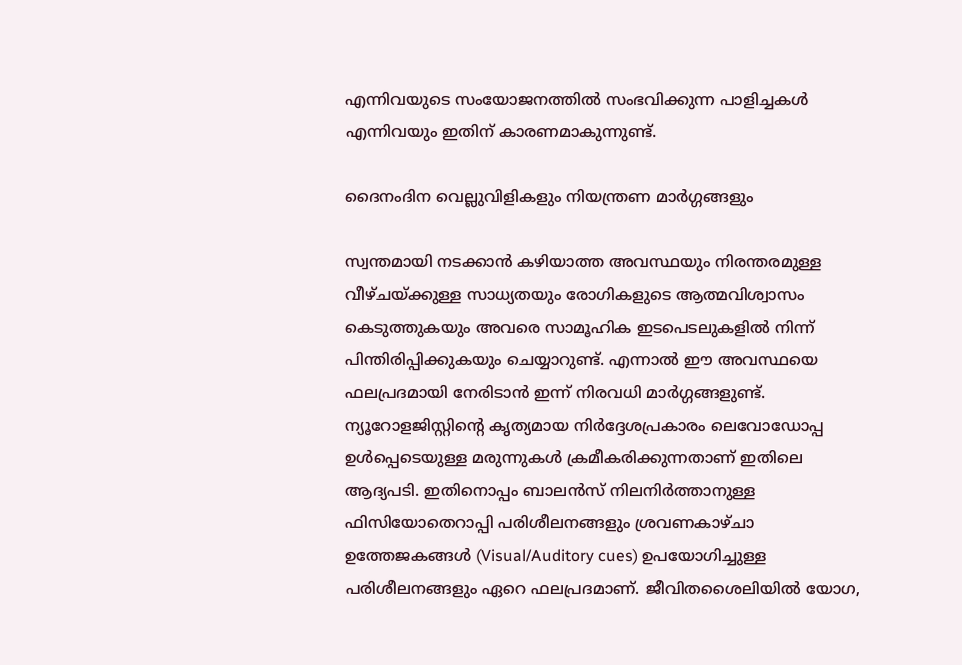എന്നിവയുടെ സംയോജനത്തില്‍ സംഭവിക്കുന്ന പാളിച്ചകള്‍ എന്നിവയും ഇതിന് കാരണമാകുന്നുണ്ട്.

ദൈനംദിന വെല്ലുവിളികളും നിയന്ത്രണ മാര്‍ഗ്ഗങ്ങളും

സ്വന്തമായി നടക്കാന്‍ കഴിയാത്ത അവസ്ഥയും നിരന്തരമുള്ള വീഴ്ചയ്ക്കുള്ള സാധ്യതയും രോഗികളുടെ ആത്മവിശ്വാസം കെടുത്തുകയും അവരെ സാമൂഹിക ഇടപെടലുകളില്‍ നിന്ന് പിന്തിരിപ്പിക്കുകയും ചെയ്യാറുണ്ട്. എന്നാല്‍ ഈ അവസ്ഥയെ ഫലപ്രദമായി നേരിടാന്‍ ഇന്ന് നിരവധി മാര്‍ഗ്ഗങ്ങളുണ്ട്. ന്യൂറോളജിസ്റ്റിന്റെ കൃത്യമായ നിര്‍ദ്ദേശപ്രകാരം ലെവോഡോപ്പ ഉള്‍പ്പെടെയുള്ള മരുന്നുകള്‍ ക്രമീകരിക്കുന്നതാണ് ഇതിലെ ആദ്യപടി. ഇതിനൊപ്പം ബാലന്‍സ് നിലനിര്‍ത്താനുള്ള ഫിസിയോതെറാപ്പി പരിശീലനങ്ങളും ശ്രവണകാഴ്ചാ ഉത്തേജകങ്ങള്‍ (Visual/Auditory cues) ഉപയോഗിച്ചുള്ള പരിശീലനങ്ങളും ഏറെ ഫലപ്രദമാണ്. ജീവിതശൈലിയില്‍ യോഗ,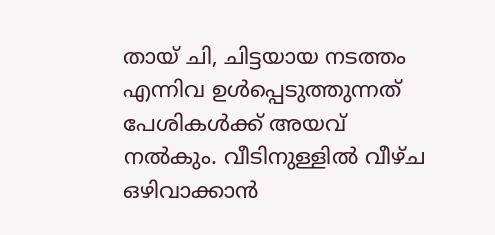തായ് ചി, ചിട്ടയായ നടത്തം എന്നിവ ഉള്‍പ്പെടുത്തുന്നത് പേശികള്‍ക്ക് അയവ് നല്‍കും. വീടിനുള്ളില്‍ വീഴ്ച ഒഴിവാക്കാന്‍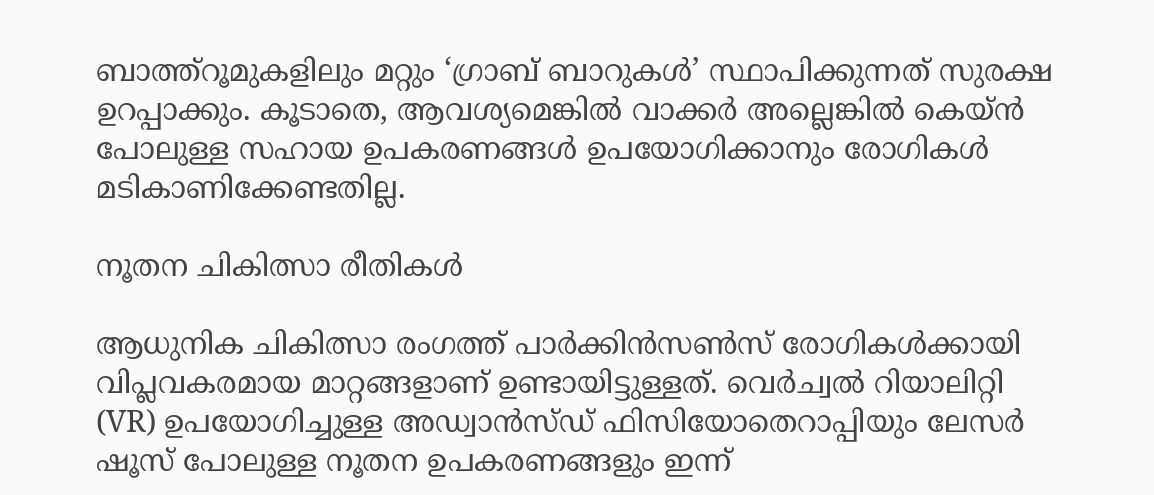ബാത്ത്‌റൂമുകളിലും മറ്റും ‘ഗ്രാബ് ബാറുകള്‍’ സ്ഥാപിക്കുന്നത് സുരക്ഷ ഉറപ്പാക്കും. കൂടാതെ, ആവശ്യമെങ്കില്‍ വാക്കര്‍ അല്ലെങ്കില്‍ കെയ്ന്‍ പോലുള്ള സഹായ ഉപകരണങ്ങള്‍ ഉപയോഗിക്കാനും രോഗികള്‍ മടികാണിക്കേണ്ടതില്ല.

നൂതന ചികിത്സാ രീതികള്‍

ആധുനിക ചികിത്സാ രംഗത്ത് പാര്‍ക്കിന്‍സണ്‍സ് രോഗികള്‍ക്കായി വിപ്ലവകരമായ മാറ്റങ്ങളാണ് ഉണ്ടായിട്ടുള്ളത്. വെര്‍ച്വല്‍ റിയാലിറ്റി (VR) ഉപയോഗിച്ചുള്ള അഡ്വാന്‍സ്ഡ് ഫിസിയോതെറാപ്പിയും ലേസര്‍ ഷൂസ് പോലുള്ള നൂതന ഉപകരണങ്ങളും ഇന്ന്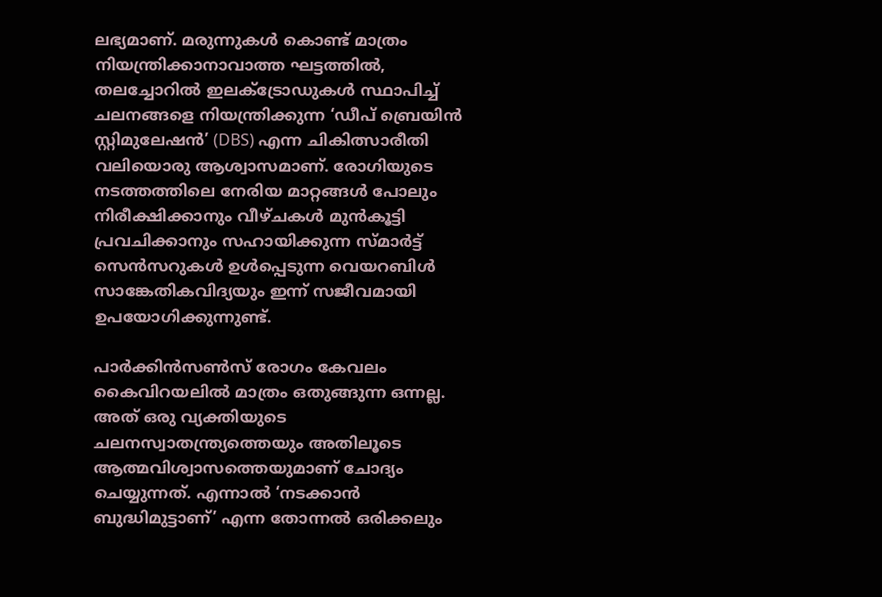ലഭ്യമാണ്. മരുന്നുകള്‍ കൊണ്ട് മാത്രം നിയന്ത്രിക്കാനാവാത്ത ഘട്ടത്തില്‍, തലച്ചോറില്‍ ഇലക്ട്രോഡുകള്‍ സ്ഥാപിച്ച് ചലനങ്ങളെ നിയന്ത്രിക്കുന്ന ‘ഡീപ് ബ്രെയിന്‍ സ്റ്റിമുലേഷന്‍’ (DBS) എന്ന ചികിത്സാരീതി വലിയൊരു ആശ്വാസമാണ്. രോഗിയുടെ നടത്തത്തിലെ നേരിയ മാറ്റങ്ങള്‍ പോലും നിരീക്ഷിക്കാനും വീഴ്ചകള്‍ മുന്‍കൂട്ടി പ്രവചിക്കാനും സഹായിക്കുന്ന സ്മാര്‍ട്ട് സെന്‍സറുകള്‍ ഉള്‍പ്പെടുന്ന വെയറബിള്‍ സാങ്കേതികവിദ്യയും ഇന്ന് സജീവമായി ഉപയോഗിക്കുന്നുണ്ട്.

പാര്‍ക്കിന്‍സണ്‍സ് രോഗം കേവലം കൈവിറയലില്‍ മാത്രം ഒതുങ്ങുന്ന ഒന്നല്ല. അത് ഒരു വ്യക്തിയുടെ ചലനസ്വാതന്ത്ര്യത്തെയും അതിലൂടെ ആത്മവിശ്വാസത്തെയുമാണ് ചോദ്യം ചെയ്യുന്നത്. എന്നാല്‍ ‘നടക്കാന്‍ ബുദ്ധിമുട്ടാണ്’ എന്ന തോന്നല്‍ ഒരിക്കലും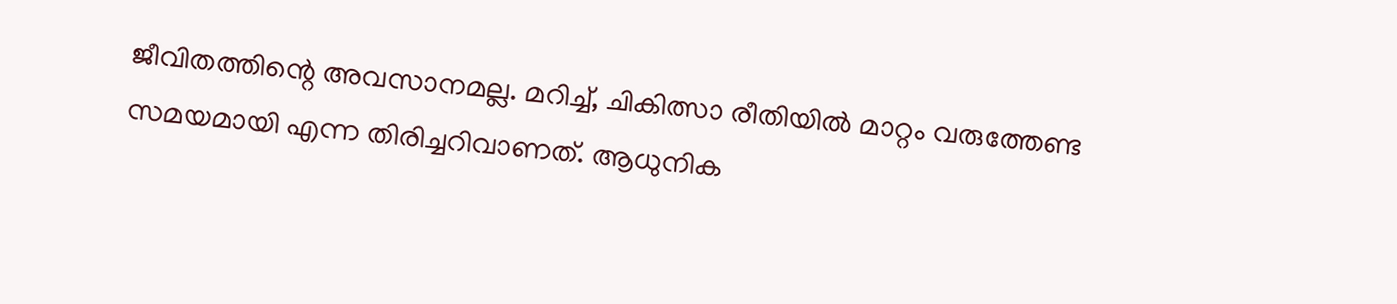ജീവിതത്തിന്റെ അവസാനമല്ല. മറിച്ച്, ചികിത്സാ രീതിയില്‍ മാറ്റം വരുത്തേണ്ട സമയമായി എന്ന തിരിച്ചറിവാണത്. ആധുനിക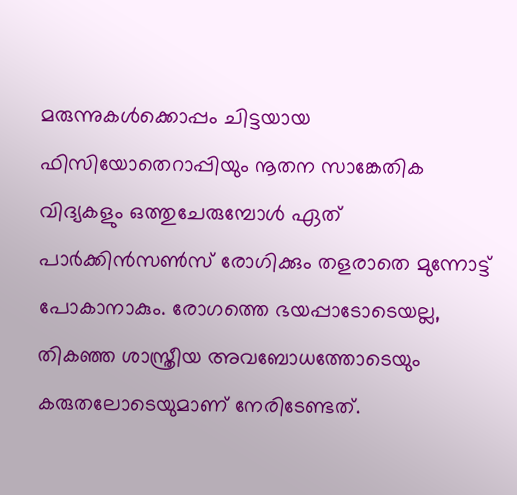മരുന്നുകള്‍ക്കൊപ്പം ചിട്ടയായ ഫിസിയോതെറാപ്പിയും നൂതന സാങ്കേതിക വിദ്യകളും ഒത്തുചേരുമ്പോള്‍ ഏത് പാര്‍ക്കിന്‍സണ്‍സ് രോഗിക്കും തളരാതെ മുന്നോട്ട് പോകാനാകും. രോഗത്തെ ഭയപ്പാടോടെയല്ല, തികഞ്ഞ ശാസ്ത്രീയ അവബോധത്തോടെയും കരുതലോടെയുമാണ് നേരിടേണ്ടത്.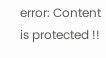error: Content is protected !!